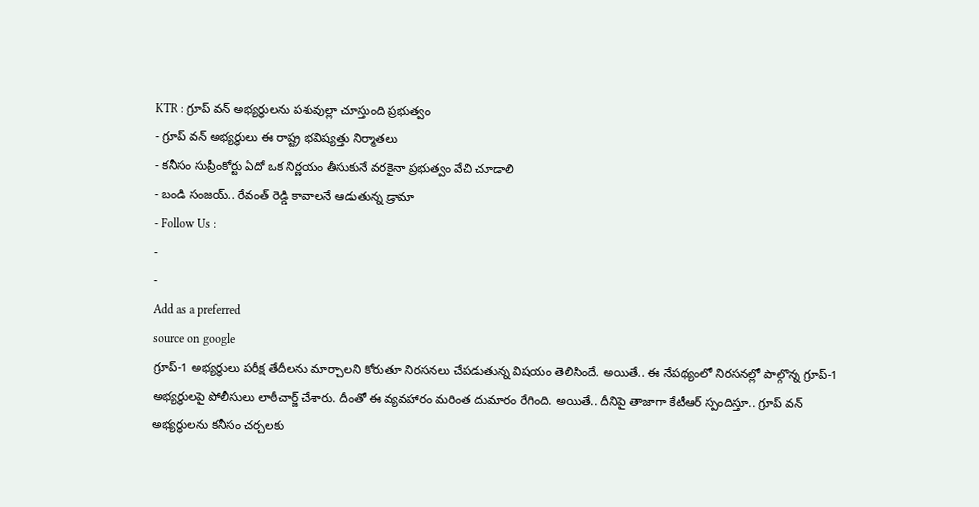KTR : గ్రూప్ వన్ అభ్యర్థులను పశువుల్లా చూస్తుంది ప్రభుత్వం
- గ్రూప్ వన్ అభ్యర్థులు ఈ రాష్ట్ర భవిష్యత్తు నిర్మాతలు
- కనీసం సుప్రీంకోర్టు ఏదో ఒక నిర్ణయం తీసుకునే వరకైనా ప్రభుత్వం వేచి చూడాలి
- బండి సంజయ్.. రేవంత్ రెడ్డి కావాలనే ఆడుతున్న డ్రామా
- Follow Us :
-
-
Add as a preferred
source on google
గ్రూప్-1 అభ్యర్థులు పరీక్ష తేదీలను మార్చాలని కోరుతూ నిరసనలు చేపడుతున్న విషయం తెలిసిందే. అయితే.. ఈ నేపథ్యంలో నిరసనల్లో పాల్గొన్న గ్రూప్-1 అభ్యర్థులపై పోలీసులు లాఠీచార్జ్ చేశారు. దీంతో ఈ వ్యవహారం మరింత దుమారం రేగింది. అయితే.. దీనిపై తాజాగా కేటీఆర్ స్పందిస్తూ.. గ్రూప్ వన్ అభ్యర్థులను కనీసం చర్చలకు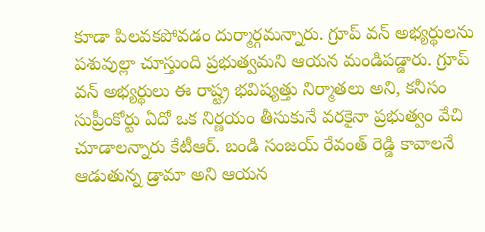కూడా పిలవకపోవడం దుర్మార్గమన్నారు. గ్రూప్ వన్ అభ్యర్థులను పశువుల్లా చూస్తుంది ప్రభుత్వమని ఆయన మండిపడ్డారు. గ్రూప్ వన్ అభ్యర్థులు ఈ రాష్ట్ర భవిష్యత్తు నిర్మాతలు అని, కనీసం సుప్రీంకోర్టు ఏదో ఒక నిర్ణయం తీసుకునే వరకైనా ప్రభుత్వం వేచి చూడాలన్నారు కేటీఆర్. బండి సంజయ్ రేవంత్ రెడ్డి కావాలనే ఆడుతున్న డ్రామా అని ఆయన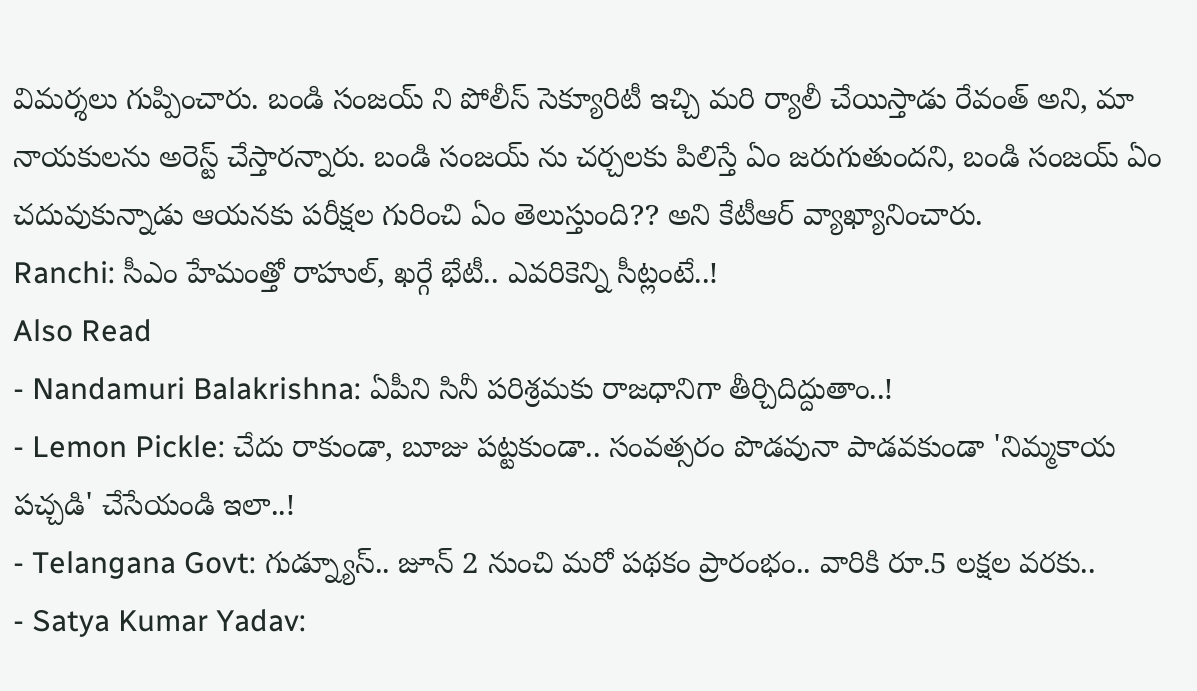విమర్శలు గుప్పించారు. బండి సంజయ్ ని పోలీస్ సెక్యూరిటీ ఇచ్చి మరి ర్యాలీ చేయిస్తాడు రేవంత్ అని, మా నాయకులను అరెస్ట్ చేస్తారన్నారు. బండి సంజయ్ ను చర్చలకు పిలిస్తే ఏం జరుగుతుందని, బండి సంజయ్ ఏం చదువుకున్నాడు ఆయనకు పరీక్షల గురించి ఏం తెలుస్తుంది?? అని కేటీఆర్ వ్యాఖ్యానించారు.
Ranchi: సీఎం హేమంత్తో రాహుల్, ఖర్గే భేటీ.. ఎవరికెన్ని సీట్లంటే..!
Also Read
- Nandamuri Balakrishna: ఏపీని సినీ పరిశ్రమకు రాజధానిగా తీర్చిదిద్దుతాం..!
- Lemon Pickle: చేదు రాకుండా, బూజు పట్టకుండా.. సంవత్సరం పొడవునా పాడవకుండా 'నిమ్మకాయ పచ్చడి' చేసేయండి ఇలా..!
- Telangana Govt: గుడ్న్యూస్.. జూన్ 2 నుంచి మరో పథకం ప్రారంభం.. వారికి రూ.5 లక్షల వరకు..
- Satya Kumar Yadav: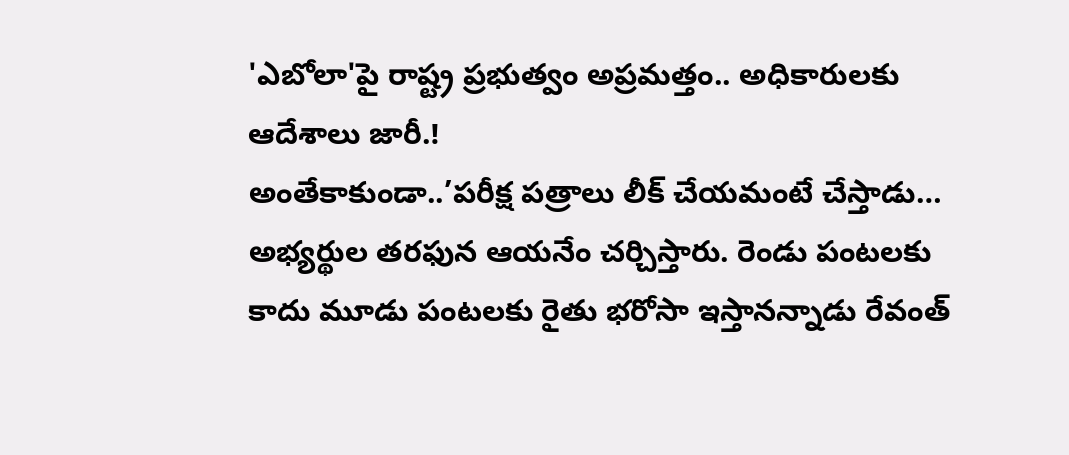'ఎబోలా'పై రాష్ట్ర ప్రభుత్వం అప్రమత్తం.. అధికారులకు ఆదేశాలు జారీ.!
అంతేకాకుండా..’పరీక్ష పత్రాలు లీక్ చేయమంటే చేస్తాడు… అభ్యర్థుల తరఫున ఆయనేం చర్చిస్తారు. రెండు పంటలకు కాదు మూడు పంటలకు రైతు భరోసా ఇస్తానన్నాడు రేవంత్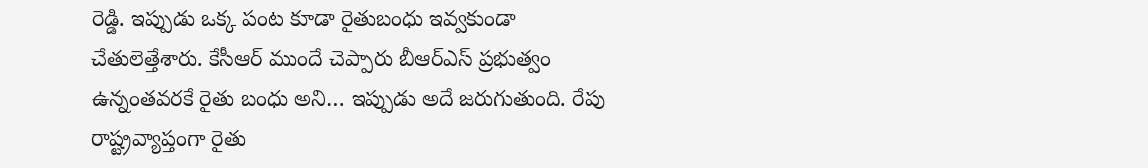రెడ్డి. ఇప్పుడు ఒక్క పంట కూడా రైతుబంధు ఇవ్వకుండా చేతులెత్తేశారు. కేసీఆర్ ముందే చెప్పారు బీఆర్ఎస్ ప్రభుత్వం ఉన్నంతవరకే రైతు బంధు అని… ఇప్పుడు అదే జరుగుతుంది. రేపు రాష్ట్రవ్యాప్తంగా రైతు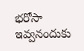భరోసా ఇవ్వనందుకు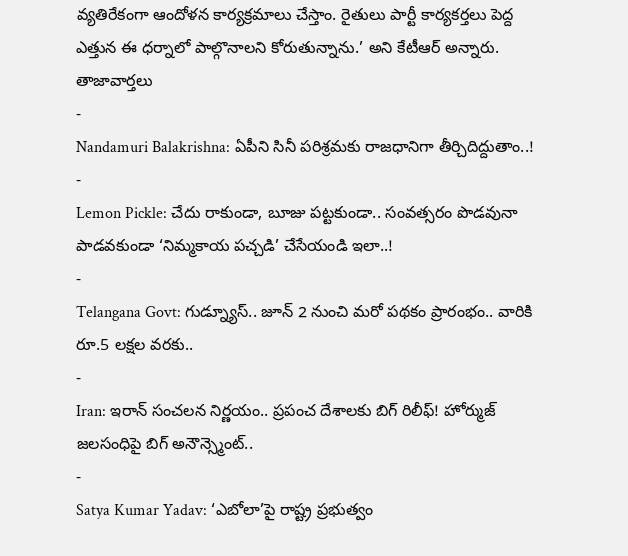వ్యతిరేకంగా ఆందోళన కార్యక్రమాలు చేస్తాం. రైతులు పార్టీ కార్యకర్తలు పెద్ద ఎత్తున ఈ ధర్నాలో పాల్గొనాలని కోరుతున్నాను.’ అని కేటీఆర్ అన్నారు.
తాజావార్తలు
-
Nandamuri Balakrishna: ఏపీని సినీ పరిశ్రమకు రాజధానిగా తీర్చిదిద్దుతాం..!
-
Lemon Pickle: చేదు రాకుండా, బూజు పట్టకుండా.. సంవత్సరం పొడవునా పాడవకుండా ‘నిమ్మకాయ పచ్చడి’ చేసేయండి ఇలా..!
-
Telangana Govt: గుడ్న్యూస్.. జూన్ 2 నుంచి మరో పథకం ప్రారంభం.. వారికి రూ.5 లక్షల వరకు..
-
Iran: ఇరాన్ సంచలన నిర్ణయం.. ప్రపంచ దేశాలకు బిగ్ రిలీఫ్! హోర్ముజ్ జలసంధిపై బిగ్ అనౌన్స్మెంట్..
-
Satya Kumar Yadav: ‘ఎబోలా’పై రాష్ట్ర ప్రభుత్వం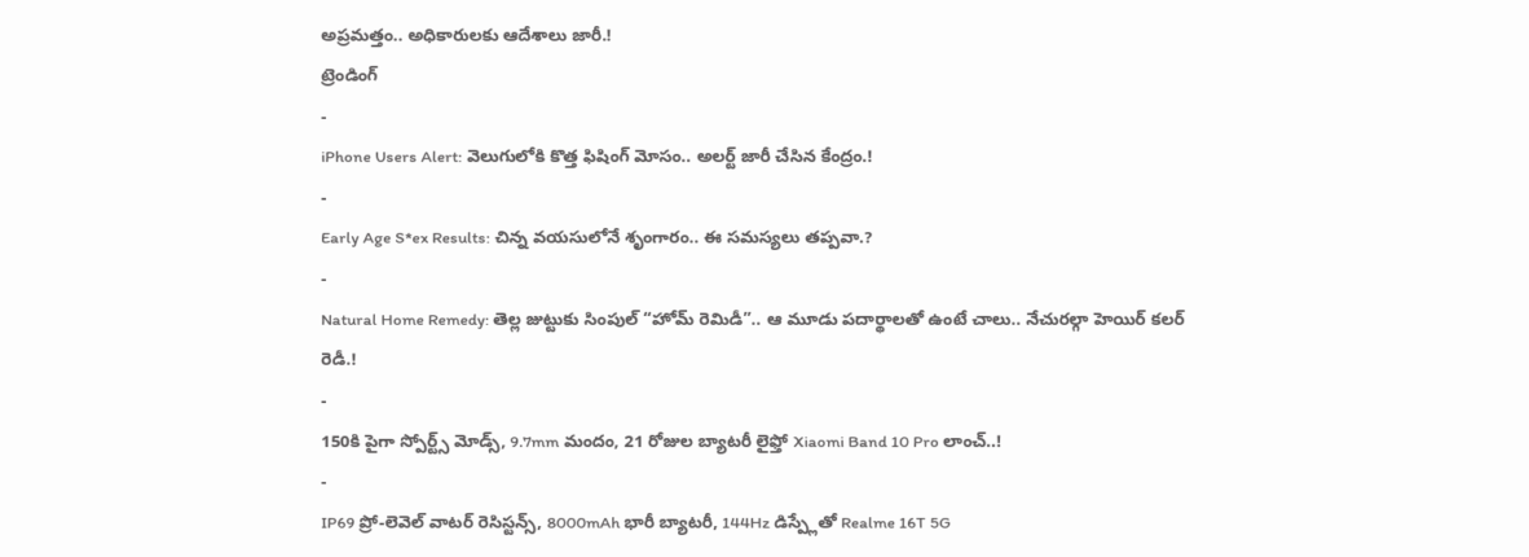అప్రమత్తం.. అధికారులకు ఆదేశాలు జారీ.!
ట్రెండింగ్
-
iPhone Users Alert: వెలుగులోకి కొత్త ఫిషింగ్ మోసం.. అలర్ట్ జారీ చేసిన కేంద్రం.!
-
Early Age S*ex Results: చిన్న వయసులోనే శృంగారం.. ఈ సమస్యలు తప్పవా.?
-
Natural Home Remedy: తెల్ల జుట్టుకు సింపుల్ “హోమ్ రెమిడీ”.. ఆ మూడు పదార్థాలతో ఉంటే చాలు.. నేచురల్గా హెయిర్ కలర్ రెడీ.!
-
150కి పైగా స్పోర్ట్స్ మోడ్స్, 9.7mm మందం, 21 రోజుల బ్యాటరీ లైఫ్తో Xiaomi Band 10 Pro లాంచ్..!
-
IP69 ప్రో-లెవెల్ వాటర్ రెసిస్టన్స్, 8000mAh భారీ బ్యాటరీ, 144Hz డిస్ప్లేతో Realme 16T 5G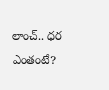లాంచ్.. ధర ఎంతంటే?